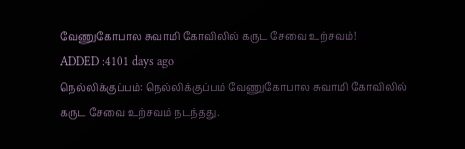வேணுகோபால சுவாமி கோவிலில் கருட சேவை உற்சவம்!
ADDED :4101 days ago
நெல்லிக்குப்பம்: நெல்லிக்குப்பம் வேணுகோபால சுவாமி கோவிலில் கருட சேவை உற்சவம் நடந்தது.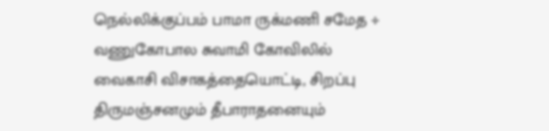நெல்லிக்குப்பம் பாமா ருக்மணி சமேத ÷ வணுகோபால சுவாமி கோவிலில் வைகாசி விசாகத்தையொட்டி, சிறப்பு திருமஞ்சனமும் தீபாராதனையும்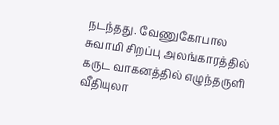நடந்தது. வேணுகோபால சுவாமி சிறப்பு அலங்காரத்தில் கருட வாகனத்தில் எழுந்தருளி வீதியுலா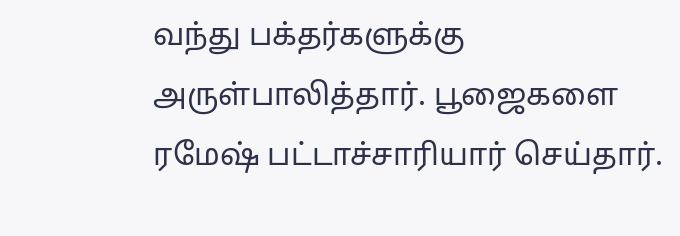வந்து பக்தர்களுக்கு அருள்பாலித்தார். பூஜைகளை ரமேஷ் பட்டாச்சாரியார் செய்தார்.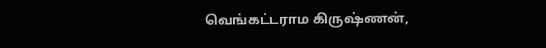வெங்கட்டராம கிருஷ்ணன்,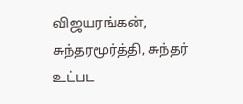விஜயரங்கன், சுந்தரமூர்த்தி, சுந்தர் உட்பட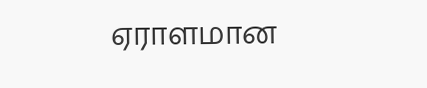ஏராளமான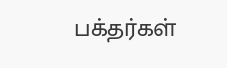பக்தர்கள்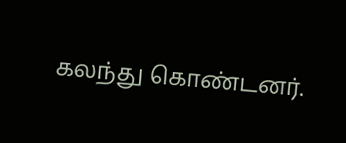கலந்து கொண்டனர்.